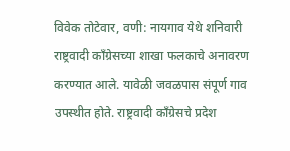विवेक तोटेवार, वणी: नायगाव येथे शनिवारी राष्ट्रवादी काँग्रेसच्या शाखा फलकाचे अनावरण करण्यात आले. यावेळी जवळपास संपूर्ण गाव उपस्थीत होते. राष्ट्रवादी काँग्रेसचे प्रदेश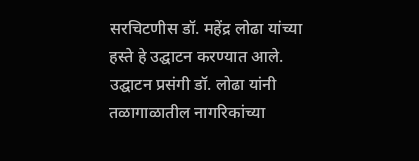सरचिटणीस डॉ. महेंद्र लोढा यांच्या हस्ते हे उद्घाटन करण्यात आले. उद्घाटन प्रसंगी डॉ. लोढा यांनी तळागाळातील नागरिकांच्या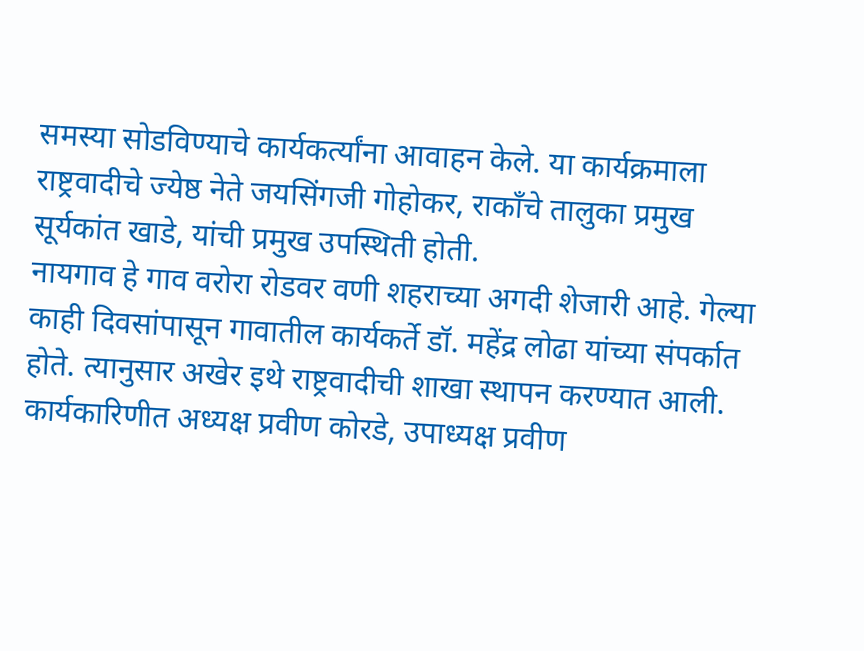समस्या सोडविण्याचे कार्यकर्त्यांना आवाहन केले. या कार्यक्रमाला राष्ट्रवादीचे ज्येष्ठ नेते जयसिंगजी गोहोकर, राकाँचे तालुका प्रमुख सूर्यकांत खाडे, यांची प्रमुख उपस्थिती होती.
नायगाव हे गाव वरोरा रोडवर वणी शहराच्या अगदी शेजारी आहे. गेल्या काही दिवसांपासून गावातील कार्यकर्ते डॉ. महेंद्र लोढा यांच्या संपर्कात होते. त्यानुसार अखेर इथे राष्ट्रवादीची शाखा स्थापन करण्यात आली. कार्यकारिणीत अध्यक्ष प्रवीण कोरडे, उपाध्यक्ष प्रवीण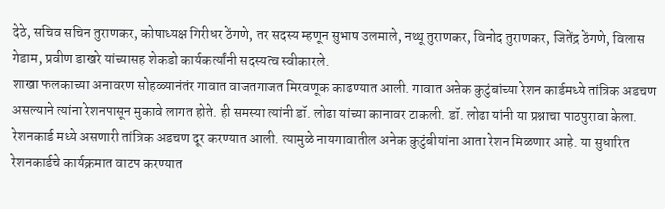देठे, सचिव सचिन तुराणकर, कोषाध्यक्ष गिरीधर ठेंगणे, तर सदस्य म्हणून सुभाष उलमाले, नथ्थू तुराणकर, विनोद तुराणकर, जितेंद्र ठेंगणे, विलास गेडाम, प्रवीण डाखरे यांच्यासह शेकडो कार्यकर्त्यांनी सदस्यत्व स्वीकारले.
शाखा फलकाच्या अनावरण सोहळ्यानंतंर गावात वाजतगाजत मिरवणूक काढण्यात आली. गावात अऩेक कुटुंबांच्या रेशन कार्डमध्ये तांत्रिक अडचण असल्याने त्यांना रेशनपासून मुकावे लागत होते. ही समस्या त्यांनी डॉ. लोढा यांच्या कानावर टाकली. डॉ. लोढा यांनी या प्रश्नाचा पाठपुरावा केला. रेशनकार्ड मध्ये असणारी तांत्रिक अडचण दूर करण्यात आली. त्यामुळे नायगावातील अनेक कुटुंबीयांना आता रेशन मिळणार आहे. या सुधारित रेशनकार्डचे कार्यक्रमात वाटप करण्यात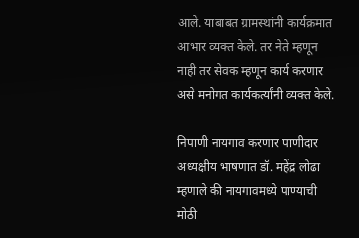आले. याबाबत ग्रामस्थांनी कार्यक्रमात आभार व्यक्त केले. तर नेते म्हणून नाही तर सेवक म्हणून कार्य करणार असे मनोगत कार्यकर्त्यांनी व्यक्त केले.

निपाणी नायगाव करणार पाणीदार
अध्यक्षीय भाषणात डॉ. महेंद्र लोढा म्हणाले की नायगावमध्ये पाण्याची मोठी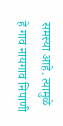समस्या आहे. त्यामुळे हे गाव नायगाव निपाणी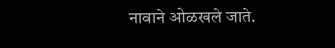नावाने ओळखले जाते.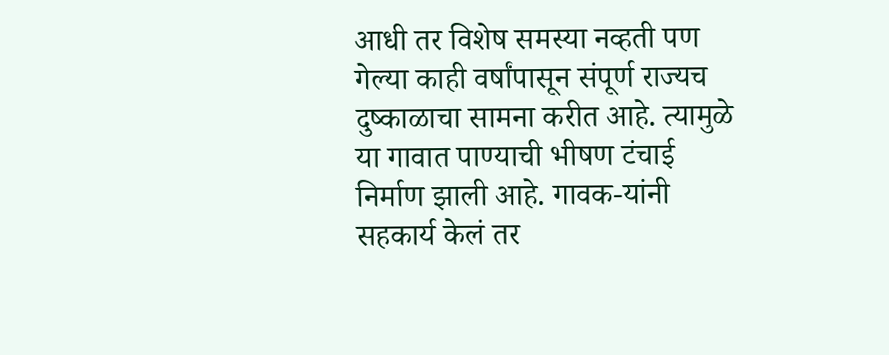आधी तर विशेष समस्या नव्हती पण गेल्या काही वर्षांपासून संपूर्ण राज्यच दुष्काळाचा सामना करीत आहे. त्यामुळे या गावात पाण्याची भीषण टंचाई निर्माण झाली आहे. गावक-यांनी सहकार्य केलं तर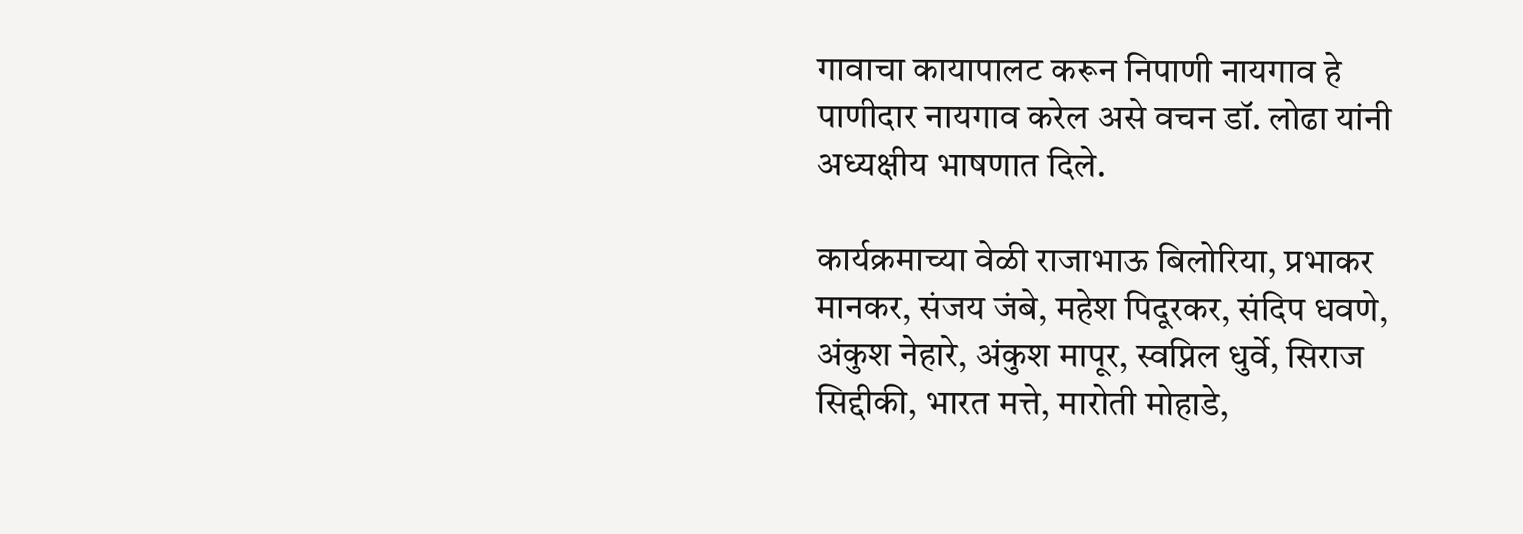गावाचा कायापालट करून निपाणी नायगाव हे पाणीदार नायगाव करेल असे वचन डॉ. लोढा यांनी अध्यक्षीय भाषणात दिले.

कार्यक्रमाच्या वेळी राजाभाऊ बिलोरिया, प्रभाकर मानकर, संजय जंबे, महेश पिदूरकर, संदिप धवणे, अंकुश नेहारे, अंकुश मापूर, स्वप्निल धुर्वे, सिराज सिद्दीकी, भारत मत्ते, मारोती मोहाडे,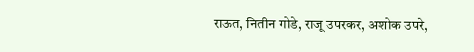राऊत, नितीन गोडे, राजू उपरकर, अशोक उपरे,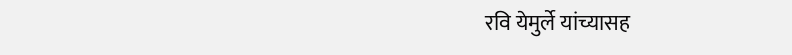रवि येमुर्ले यांच्यासह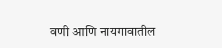वणी आणि नायगावातील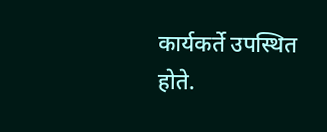कार्यकर्ते उपस्थित होते.